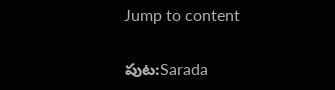Jump to content

పుట:Sarada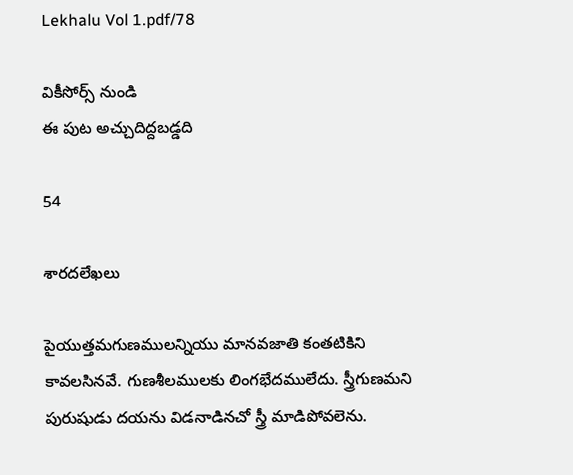Lekhalu Vol 1.pdf/78

వికీసోర్స్ నుండి
ఈ పుట అచ్చుదిద్దబడ్డది

54

శారదలేఖలు

పైయుత్తమగుణములన్నియు మానవజాతి కంతటికిని కావలసినవే. గుణశీలములకు లింగభేదములేదు. స్త్రీగుణమని పురుషుడు దయను విడనాడినచో స్త్రీ మాడిపోవలెను.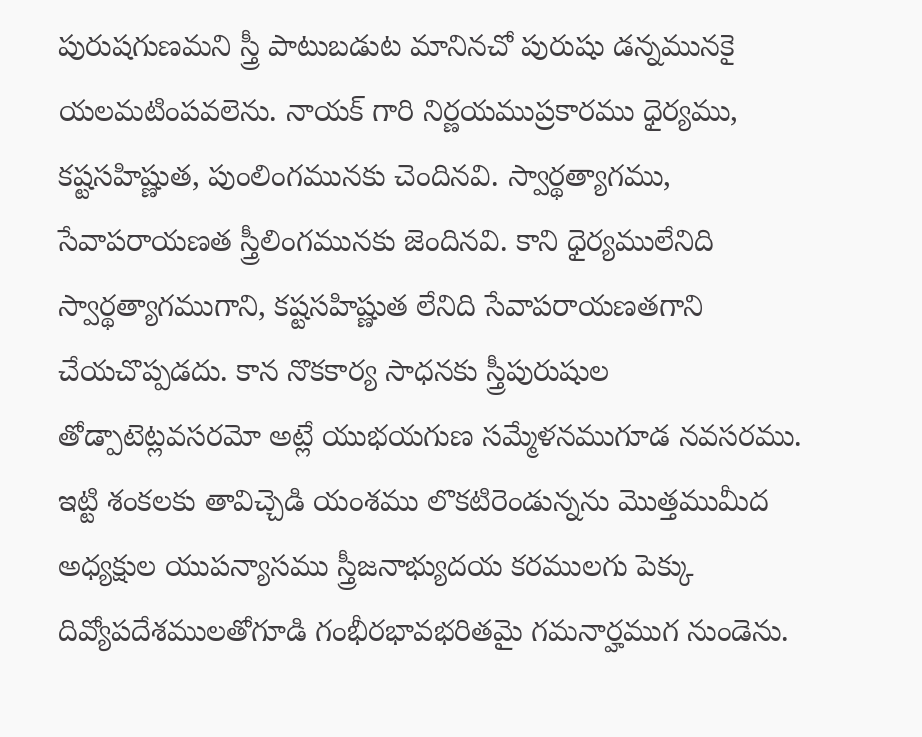పురుషగుణమని స్త్రీ పాటుబడుట మానినచో పురుషు డన్నమునకై యలమటింపవలెను. నాయక్ గారి నిర్ణయముప్రకారము ధైర్యము, కష్టసహిష్ణుత, పుంలింగమునకు చెందినవి. స్వార్థత్యాగము, సేవాపరాయణత స్త్రీలింగమునకు జెందినవి. కాని ధైర్యములేనిది స్వార్థత్యాగముగాని, కష్టసహిష్ణుత లేనిది సేవాపరాయణతగాని చేయచొప్పడదు. కాన నొకకార్య సాధనకు స్త్రీపురుషుల తోడ్పాటెట్లవసరమో అట్లే యుభయగుణ సమ్మేళనముగూడ నవసరము. ఇట్టి శంకలకు తావిచ్చెడి యంశము లొకటిరెండున్నను మొత్తముమీద అధ్యక్షుల యుపన్యాసము స్త్రీజనాభ్యుదయ కరములగు పెక్కు దివ్యోపదేశములతోగూడి గంభీరభావభరితమై గమనార్హముగ నుండెను.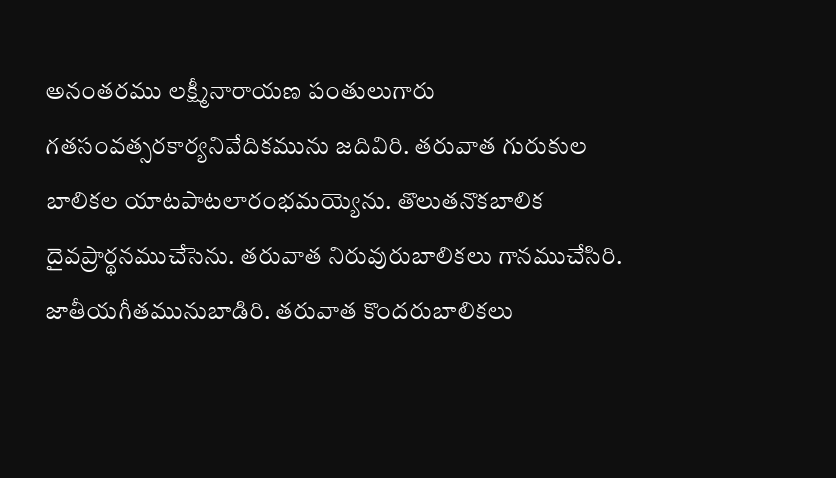అనంతరము లక్ష్మీనారాయణ పంతులుగారు గతసంవత్సరకార్యనివేదికమును జదివిరి. తరువాత గురుకుల బాలికల యాటపాటలారంభమయ్యెను. తొలుతనొకబాలిక దైవప్రార్థనముచేసెను. తరువాత నిరువురుబాలికలు గానముచేసిరి. జాతీయగీతమునుబాడిరి. తరువాత కొందరుబాలికలు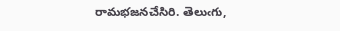రామభజనచేసిరి. తెలుఁగు,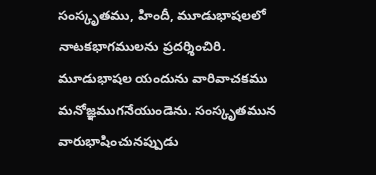సంస్కృతము, హిందీ, మూడుభాషలలో నాటకభాగములను ప్రదర్శించిరి. మూడుభాషల యందును వారివాచకము మనోజ్ఞముగనేయుండెను. సంస్కృతమున వారుభాషించునప్పుడు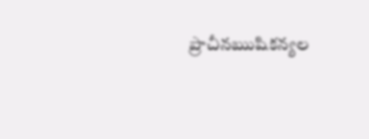ప్రాచీనఋషికన్యల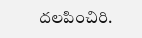దలపించిరి.